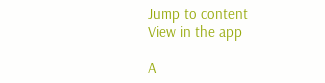Jump to content
View in the app

A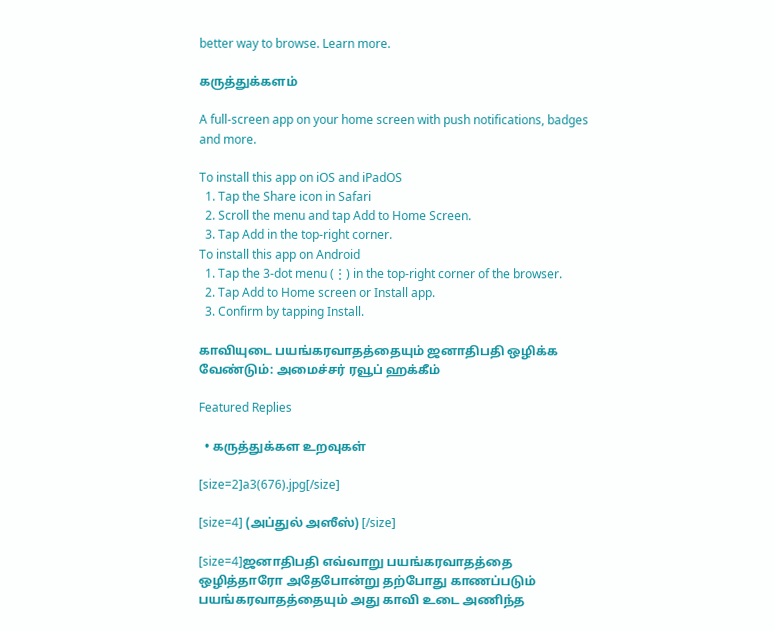better way to browse. Learn more.

கருத்துக்களம்

A full-screen app on your home screen with push notifications, badges and more.

To install this app on iOS and iPadOS
  1. Tap the Share icon in Safari
  2. Scroll the menu and tap Add to Home Screen.
  3. Tap Add in the top-right corner.
To install this app on Android
  1. Tap the 3-dot menu (⋮) in the top-right corner of the browser.
  2. Tap Add to Home screen or Install app.
  3. Confirm by tapping Install.

காவியுடை பயங்கரவாதத்தையும் ஜனாதிபதி ஒழிக்க வேண்டும்: அமைச்சர் ரவூப் ஹக்கீம்

Featured Replies

  • கருத்துக்கள உறவுகள்

[size=2]a3(676).jpg[/size]

[size=4] (அப்துல் அஸீஸ்) [/size]

[size=4]ஜனாதிபதி எவ்வாறு பயங்கரவாதத்தை ஒழித்தாரோ அதேபோன்று தற்போது காணப்படும் பயங்கரவாதத்தையும் அது காவி உடை அணிந்த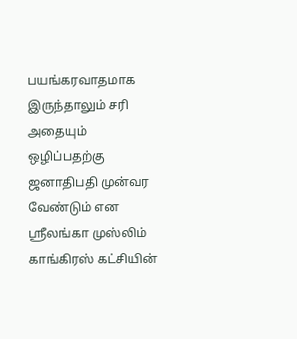பயங்கரவாதமாக இருந்தாலும் சரி அதையும் ஒழிப்பதற்கு ஜனாதிபதி முன்வர வேண்டும் என ஸ்ரீலங்கா முஸ்லிம் காங்கிரஸ் கட்சியின்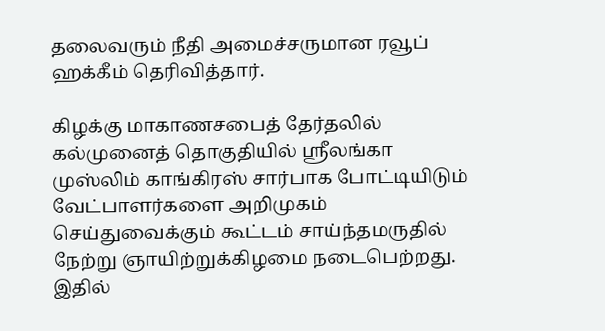தலைவரும் நீதி அமைச்சருமான ரவூப் ஹக்கீம் தெரிவித்தார்.

கிழக்கு மாகாணசபைத் தேர்தலில் கல்முனைத் தொகுதியில் ஸ்ரீலங்கா முஸ்லிம் காங்கிரஸ் சார்பாக போட்டியிடும் வேட்பாளர்களை அறிமுகம் செய்துவைக்கும் கூட்டம் சாய்ந்தமருதில் நேற்று ஞாயிற்றுக்கிழமை நடைபெற்றது. இதில்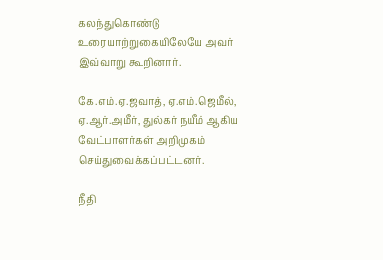கலந்துகொண்டு உரையாற்றுகையிலேயே அவர் இவ்வாறு கூறினார்.

கே.எம்.ஏ.ஜவாத், ஏ.எம்.ஜெமீல், ஏ.ஆர்.அமீர், துல்கர் நயீம் ஆகிய வேட்பாளர்கள் அறிமுகம் செய்துவைக்கப்பட்டனர்.

நீதி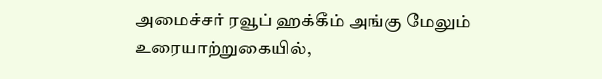அமைச்சர் ரவூப் ஹக்கீம் அங்கு மேலும் உரையாற்றுகையில்,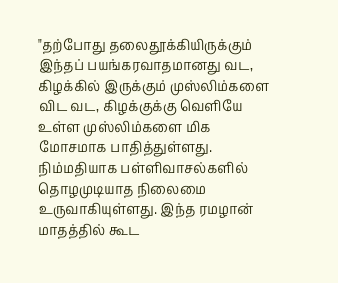"தற்போது தலைதூக்கியிருக்கும் இந்தப் பயங்கரவாதமானது வட, கிழக்கில் இருக்கும் முஸ்லிம்களை விட வட, கிழக்குக்கு வெளியே உள்ள முஸ்லிம்களை மிக மோசமாக பாதித்துள்ளது. நிம்மதியாக பள்ளிவாசல்களில் தொழமுடியாத நிலைமை உருவாகியுள்ளது. இந்த ரமழான் மாதத்தில் கூட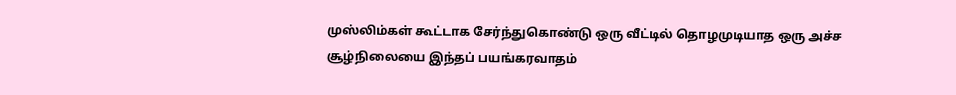முஸ்லிம்கள் கூட்டாக சேர்ந்துகொண்டு ஒரு வீட்டில் தொழமுடியாத ஒரு அச்ச சூழ்நிலையை இந்தப் பயங்கரவாதம்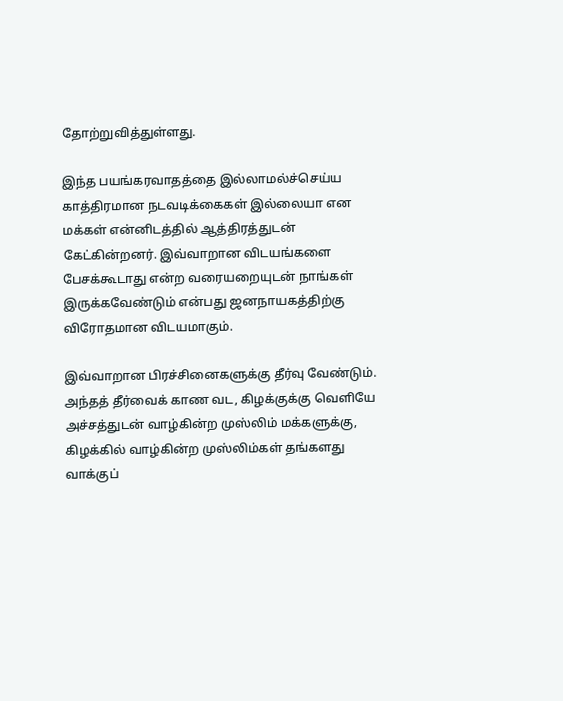தோற்றுவித்துள்ளது.

இந்த பயங்கரவாதத்தை இல்லாமல்ச்செய்ய காத்திரமான நடவடிக்கைகள் இல்லையா என மக்கள் என்னிடத்தில் ஆத்திரத்துடன் கேட்கின்றனர். இவ்வாறான விடயங்களை பேசக்கூடாது என்ற வரையறையுடன் நாங்கள் இருக்கவேண்டும் என்பது ஜனநாயகத்திற்கு விரோதமான விடயமாகும்.

இவ்வாறான பிரச்சினைகளுக்கு தீர்வு வேண்டும். அந்தத் தீர்வைக் காண வட, கிழக்குக்கு வெளியே அச்சத்துடன் வாழ்கின்ற முஸ்லிம் மக்களுக்கு, கிழக்கில் வாழ்கின்ற முஸ்லிம்கள் தங்களது வாக்குப்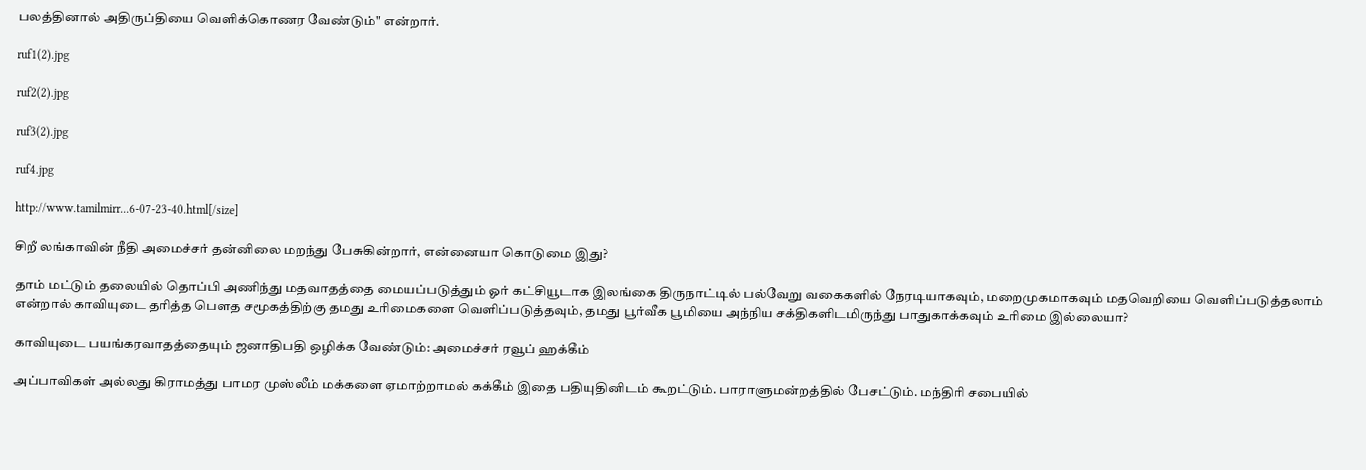பலத்தினால் அதிருப்தியை வெளிக்கொணர வேண்டும்" என்றார்.

ruf1(2).jpg

ruf2(2).jpg

ruf3(2).jpg

ruf4.jpg

http://www.tamilmirr...6-07-23-40.html[/size]

சிறீ லங்காவின் நீதி அமைச்சர் தன்னிலை மறந்து பேசுகின்றார், என்னையா கொடுமை இது?

தாம் மட்டும் தலையில் தொப்பி அணிந்து மதவாதத்தை மையப்படுத்தும் ஓர் கட்சியூடாக இலங்கை திருநாட்டில் பல்வேறு வகைகளில் நேரடியாகவும், மறைமுகமாகவும் மதவெறியை வெளிப்படுத்தலாம் என்றால் காவியுடை தரித்த பெளத சமூகத்திற்கு தமது உரிமைகளை வெளிப்படுத்தவும், தமது பூர்வீக பூமியை அந்நிய சக்திகளிடமிருந்து பாதுகாக்கவும் உரிமை இல்லையா?

காவியுடை பயங்கரவாதத்தையும் ஜனாதிபதி ஒழிக்க வேண்டும்: அமைச்சர் ரவூப் ஹக்கீம்

அப்பாவிகள் அல்லது கிராமத்து பாமர முஸ்லீம் மக்களை ஏமாற்றாமல் கக்கீம் இதை பதியுதினிடம் கூறட்டும். பாராளுமன்றத்தில் பேசட்டும். மந்திரி சபையில்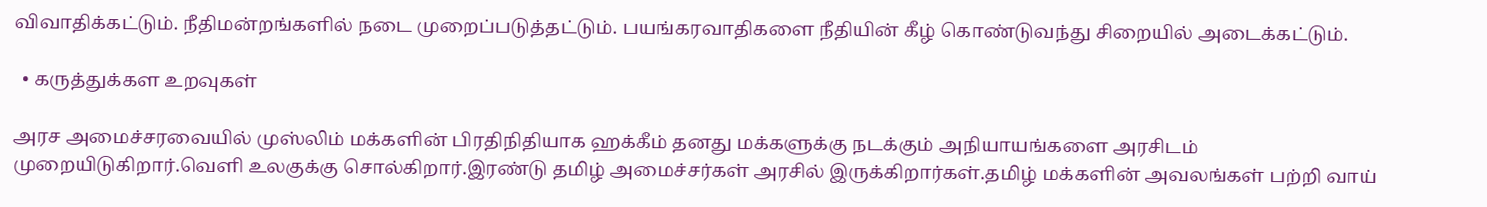விவாதிக்கட்டும். நீதிமன்றங்களில் நடை முறைப்படுத்தட்டும். பயங்கரவாதிகளை நீதியின் கீழ் கொண்டுவந்து சிறையில் அடைக்கட்டும்.

  • கருத்துக்கள உறவுகள்

அரச அமைச்சரவையில் முஸ்லிம் மக்களின் பிரதிநிதியாக ஹக்கீம் தனது மக்களுக்கு நடக்கும் அநியாயங்களை அரசிடம் முறையிடுகிறார்.வெளி உலகுக்கு சொல்கிறார்.இரண்டு தமிழ் அமைச்சர்கள் அரசில் இருக்கிறார்கள்.தமிழ் மக்களின் அவலங்கள் பற்றி வாய்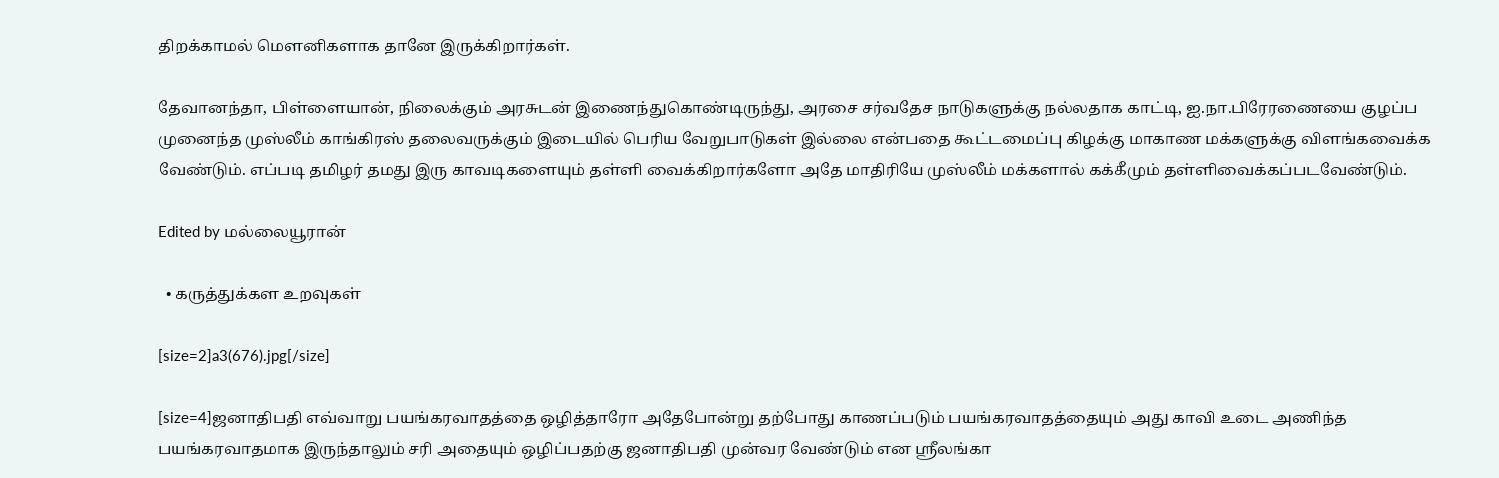திறக்காமல் மௌனிகளாக தானே இருக்கிறார்கள்.

தேவானந்தா, பிள்ளையான், நிலைக்கும் அரசுடன் இணைந்துகொண்டிருந்து, அரசை சர்வதேச நாடுகளுக்கு நல்லதாக காட்டி, ஐ.நா.பிரேரணையை குழப்ப முனைந்த முஸ்லீம் காங்கிரஸ் தலைவருக்கும் இடையில் பெரிய வேறுபாடுகள் இல்லை என்பதை கூட்டமைப்பு கிழக்கு மாகாண மக்களுக்கு விளங்கவைக்க வேண்டும். எப்படி தமிழர் தமது இரு காவடிகளையும் தள்ளி வைக்கிறார்களோ அதே மாதிரியே முஸ்லீம் மக்களால் கக்கீமும் தள்ளிவைக்கப்படவேண்டும்.

Edited by மல்லையூரான்

  • கருத்துக்கள உறவுகள்

[size=2]a3(676).jpg[/size]

[size=4]ஜனாதிபதி எவ்வாறு பயங்கரவாதத்தை ஒழித்தாரோ அதேபோன்று தற்போது காணப்படும் பயங்கரவாதத்தையும் அது காவி உடை அணிந்த பயங்கரவாதமாக இருந்தாலும் சரி அதையும் ஒழிப்பதற்கு ஜனாதிபதி முன்வர வேண்டும் என ஸ்ரீலங்கா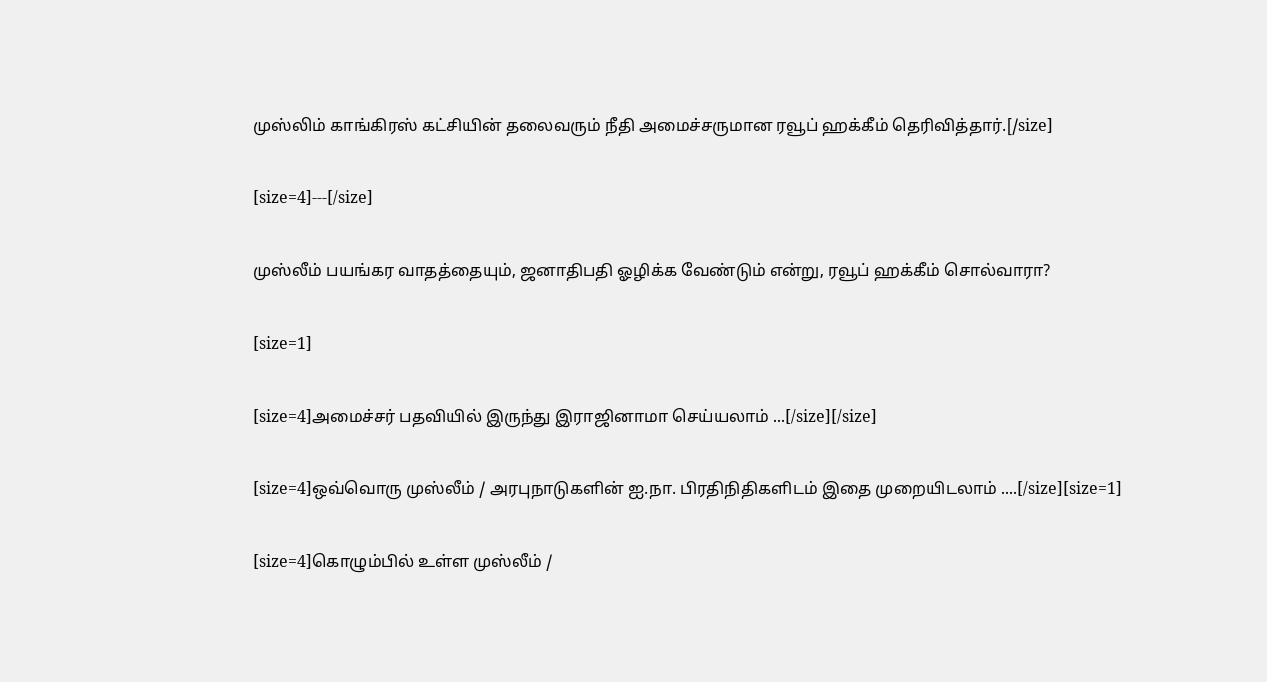முஸ்லிம் காங்கிரஸ் கட்சியின் தலைவரும் நீதி அமைச்சருமான ரவூப் ஹக்கீம் தெரிவித்தார்.[/size]

[size=4]---[/size]

முஸ்லீம் பயங்கர வாதத்தையும், ஜனாதிபதி ஓழிக்க வேண்டும் என்று, ரவூப் ஹக்கீம் சொல்வாரா?

[size=1]

[size=4]அமைச்சர் பதவியில் இருந்து இராஜினாமா செய்யலாம் ...[/size][/size]

[size=4]ஒவ்வொரு முஸ்லீம் / அரபுநாடுகளின் ஐ.நா. பிரதிநிதிகளிடம் இதை முறையிடலாம் ....[/size][size=1]

[size=4]கொழும்பில் உள்ள முஸ்லீம் /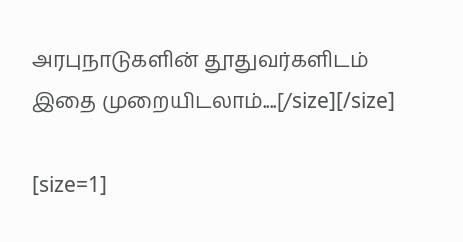அரபுநாடுகளின் தூதுவர்களிடம் இதை முறையிடலாம்....[/size][/size]

[size=1]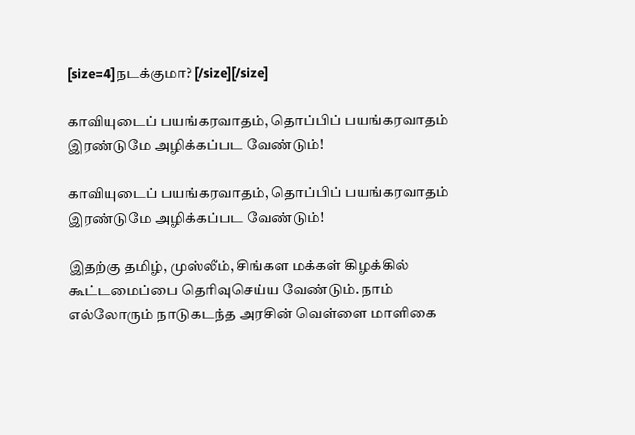[size=4]நடக்குமா? [/size][/size]

காவியுடைப் பயங்கரவாதம், தொப்பிப் பயங்கரவாதம் இரண்டுமே அழிக்கப்பட வேண்டும்!

காவியுடைப் பயங்கரவாதம், தொப்பிப் பயங்கரவாதம் இரண்டுமே அழிக்கப்பட வேண்டும்!

இதற்கு தமிழ், முஸ்லீம், சிங்கள மக்கள் கிழக்கில் கூட்டமைப்பை தெரிவுசெய்ய வேண்டும். நாம் எல்லோரும் நாடுகடந்த அரசின் வெள்ளை மாளிகை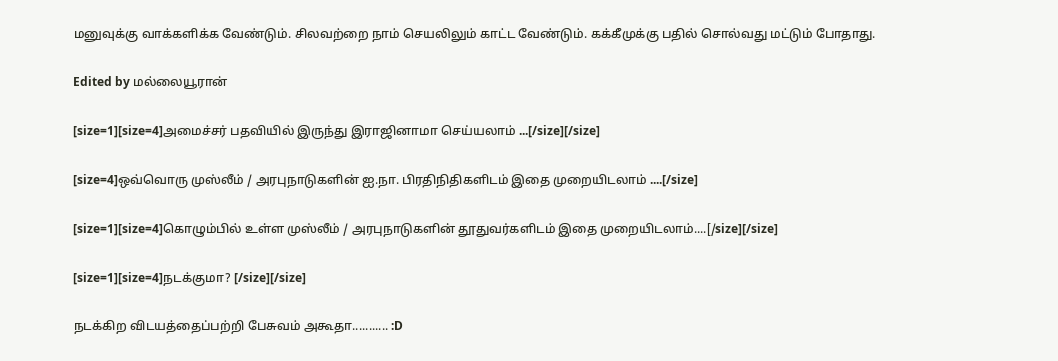மனுவுக்கு வாக்களிக்க வேண்டும். சிலவற்றை நாம் செயலிலும் காட்ட வேண்டும். கக்கீமுக்கு பதில் சொல்வது மட்டும் போதாது.

Edited by மல்லையூரான்

[size=1][size=4]அமைச்சர் பதவியில் இருந்து இராஜினாமா செய்யலாம் ...[/size][/size]

[size=4]ஒவ்வொரு முஸ்லீம் / அரபுநாடுகளின் ஐ.நா. பிரதிநிதிகளிடம் இதை முறையிடலாம் ....[/size]

[size=1][size=4]கொழும்பில் உள்ள முஸ்லீம் / அரபுநாடுகளின் தூதுவர்களிடம் இதை முறையிடலாம்....[/size][/size]

[size=1][size=4]நடக்குமா? [/size][/size]

நடக்கிற விடயத்தைப்பற்றி பேசுவம் அகூதா........... :D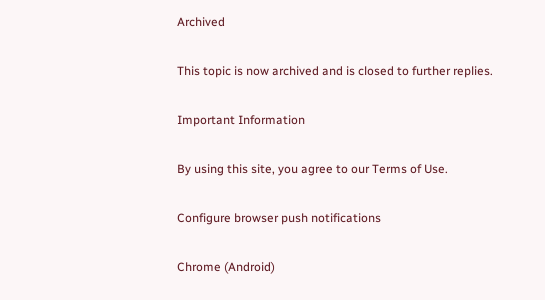Archived

This topic is now archived and is closed to further replies.

Important Information

By using this site, you agree to our Terms of Use.

Configure browser push notifications

Chrome (Android)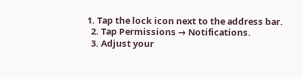1. Tap the lock icon next to the address bar.
  2. Tap Permissions → Notifications.
  3. Adjust your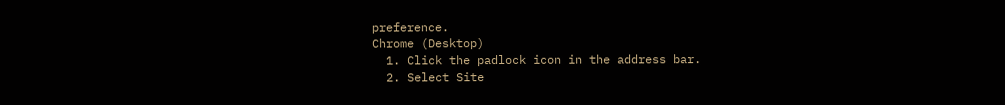preference.
Chrome (Desktop)
  1. Click the padlock icon in the address bar.
  2. Select Site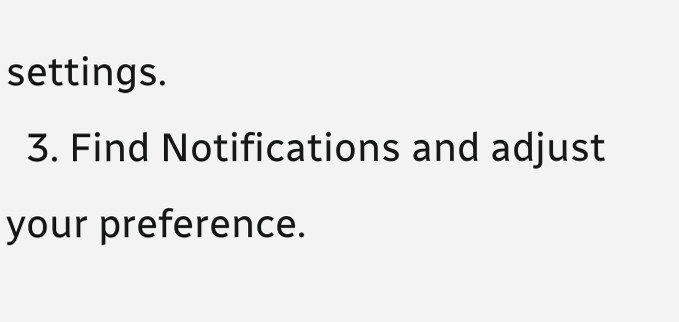settings.
  3. Find Notifications and adjust your preference.